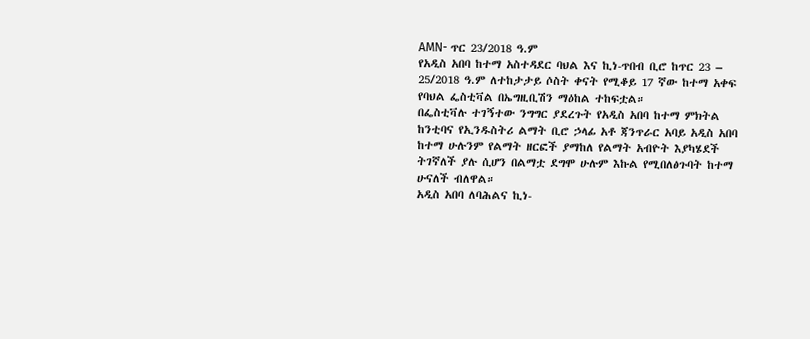AMN- ጥር 23/2018 ዓ.ም
የአዲስ አበባ ከተማ አስተዳደር ባህል እና ኪነ-ጥበብ ቢሮ ከጥር 23 – 25/2018 ዓ.ም ለተከታታይ ሶስት ቀናት የሚቆይ 17 ኛው ከተማ አቀፍ የባህል ፌስቲቫል በኤግዚቢሽን ማዕከል ተከፍቷል።
በፌስቲቫሉ ተገኝተው ንግግር ያደረጉት የአዲስ አበባ ከተማ ምክትል ከንቲባና የኢንዱስትሪ ልማት ቢሮ ኃላፊ አቶ ጃንጥራር አባይ አዲስ አበባ ከተማ ሁሉንም የልማት ዘርፎች ያማከለ የልማት አብዮት እያካሄደች ትገኛለች ያሉ ሲሆን በልማቷ ደግሞ ሁሉም እኩል የሚበለፅጉባት ከተማ ሁናለች ብለዋል።
አዲስ አበባ ለባሕልና ኪነ-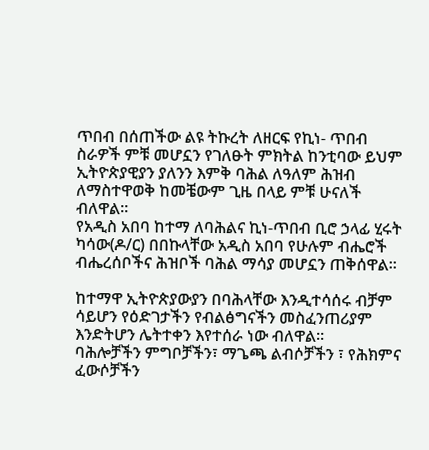ጥበብ በሰጠችው ልዩ ትኩረት ለዘርፍ የኪነ- ጥበብ ስራዎች ምቹ መሆኗን የገለፁት ምክትል ከንቲባው ይህም ኢትዮጵያዊያን ያለንን እምቅ ባሕል ለዓለም ሕዝብ ለማስተዋወቅ ከመቼውም ጊዜ በላይ ምቹ ሁናለች ብለዋል።
የአዲስ አበባ ከተማ ለባሕልና ኪነ-ጥበብ ቢሮ ኃላፊ ሂሩት ካሳው(ዶ/ር) በበኩላቸው አዲስ አበባ የሁሉም ብሔሮች ብሔረሰቦችና ሕዝቦች ባሕል ማሳያ መሆኗን ጠቅሰዋል።

ከተማዋ ኢትዮጵያውያን በባሕላቸው እንዲተሳሰሩ ብቻም ሳይሆን የዕድገታችን የብልፅግናችን መስፈንጠሪያም እንድትሆን ሌትተቀን እየተሰራ ነው ብለዋል።
ባሕሎቻችን ምግቦቻችን፣ ማጌጫ ልብሶቻችን ፣ የሕክምና ፈውሶቻችን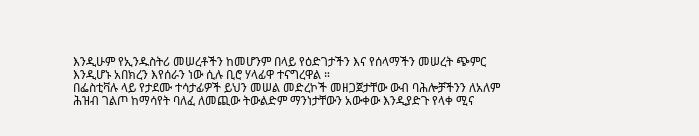እንዲሁም የኢንዱስትሪ መሠረቶችን ከመሆንም በላይ የዕድገታችን እና የሰላማችን መሠረት ጭምር እንዲሆኑ አበክረን እየሰራን ነው ሲሉ ቢሮ ሃላፊዋ ተናግረዋል ።
በፌስቲቫሉ ላይ የታደሙ ተሳታፊዎች ይህን መሠል መድረኮች መዘጋጀታቸው ውብ ባሕሎቻችንን ለአለም ሕዝብ ገልጦ ከማሳየት ባለፈ ለመጪው ትውልድም ማንነታቸውን አውቀው እንዲያድጉ የላቀ ሚና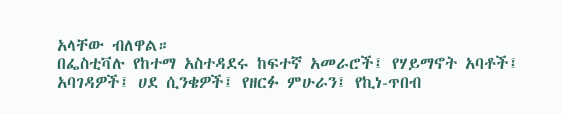አላቸው ብለዋል።
በፌስቲቫሉ የከተማ አስተዳደሩ ከፍተኛ አመራሮች፤ የሃይማኖት አባቶች፤ አባገዳዎች፤ ሀደ ሲንቄዎች፤ የዘርፉ ምሁራን፤ የኪነ-ጥበብ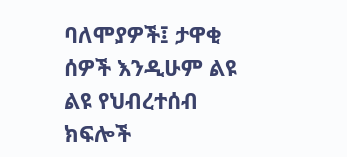ባለሞያዎች፤ ታዋቂ ሰዎች እንዲሁም ልዩ ልዩ የህብረተሰብ ክፍሎች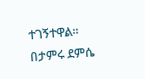ተገኝተዋል።
በታምሩ ደምሴ